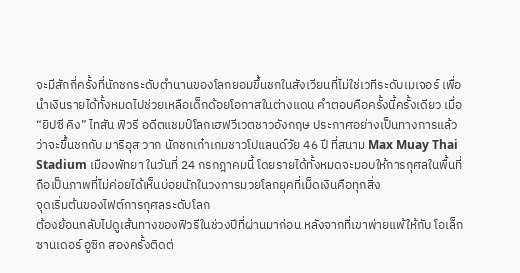จะมีสักกี่ครั้งที่นักชกระดับตำนานของโลกยอมขึ้นชกในสังเวียนที่ไม่ใช่เวทีระดับเมเจอร์ เพื่อนำเงินรายได้ทั้งหมดไปช่วยเหลือเด็กด้อยโอกาสในต่างแดน คำตอบคือครั้งนี้ครั้งเดียว เมื่อ “ยิปซี คิง” ไทสัน ฟิวรี อดีตแชมป์โลกเฮฟวีเวตชาวอังกฤษ ประกาศอย่างเป็นทางการแล้วว่าจะขึ้นชกกับ มาริอุส วาก นักชกเก๋าเกมชาวโปแลนด์วัย 46 ปี ที่สนาม Max Muay Thai Stadium เมืองพัทยา ในวันที่ 24 กรกฎาคมนี้ โดยรายได้ทั้งหมดจะมอบให้การกุศลในพื้นที่ ถือเป็นภาพที่ไม่ค่อยได้เห็นบ่อยนักในวงการมวยโลกยุคที่เม็ดเงินคือทุกสิ่ง
จุดเริ่มต้นของไฟต์การกุศลระดับโลก
ต้องย้อนกลับไปดูเส้นทางของฟิวรีในช่วงปีที่ผ่านมาก่อน หลังจากที่เขาพ่ายแพ้ให้กับ โอเล็กซานเดอร์ อูซิก สองครั้งติดต่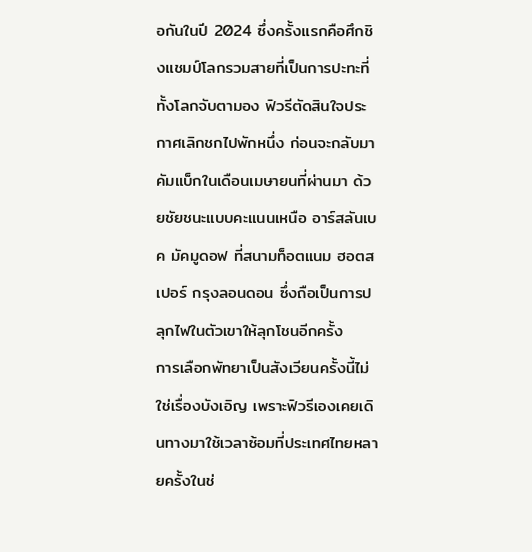อกันในปี 2024 ซึ่งครั้งแรกคือศึกชิงแชมป์โลกรวมสายที่เป็นการปะทะที่ทั้งโลกจับตามอง ฟิวรีตัดสินใจประกาศเลิกชกไปพักหนึ่ง ก่อนจะกลับมาคัมแบ็กในเดือนเมษายนที่ผ่านมา ด้วยชัยชนะแบบคะแนนเหนือ อาร์สลันเบค มัคมูดอฟ ที่สนามท็อตแนม ฮอตสเปอร์ กรุงลอนดอน ซึ่งถือเป็นการปลุกไฟในตัวเขาให้ลุกโชนอีกครั้ง
การเลือกพัทยาเป็นสังเวียนครั้งนี้ไม่ใช่เรื่องบังเอิญ เพราะฟิวรีเองเคยเดินทางมาใช้เวลาซ้อมที่ประเทศไทยหลายครั้งในช่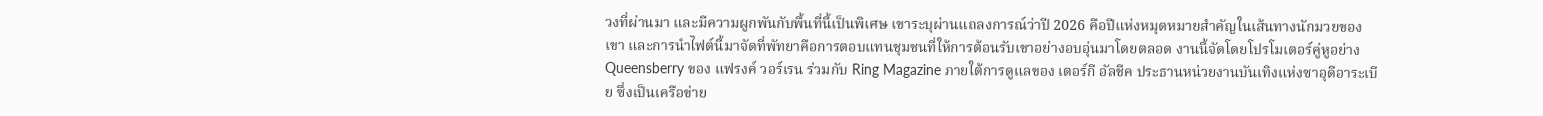วงที่ผ่านมา และมีความผูกพันกับพื้นที่นี้เป็นพิเศษ เขาระบุผ่านแถลงการณ์ว่าปี 2026 คือปีแห่งหมุดหมายสำคัญในเส้นทางนักมวยของเขา และการนำไฟต์นี้มาจัดที่พัทยาคือการตอบแทนชุมชนที่ให้การต้อนรับเขาอย่างอบอุ่นมาโดยตลอด งานนี้จัดโดยโปรโมเตอร์คู่หูอย่าง Queensberry ของ แฟรงค์ วอร์เรน ร่วมกับ Ring Magazine ภายใต้การดูแลของ เตอร์กี อัลชีค ประธานหน่วยงานบันเทิงแห่งซาอุดีอาระเบีย ซึ่งเป็นเครือข่าย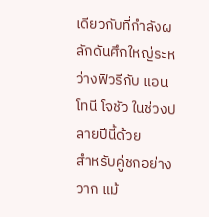เดียวกับที่กำลังผลักดันศึกใหญ่ระหว่างฟิวรีกับ แอนโทนี โจชัว ในช่วงปลายปีนี้ด้วย
สำหรับคู่ชกอย่างวาก แม้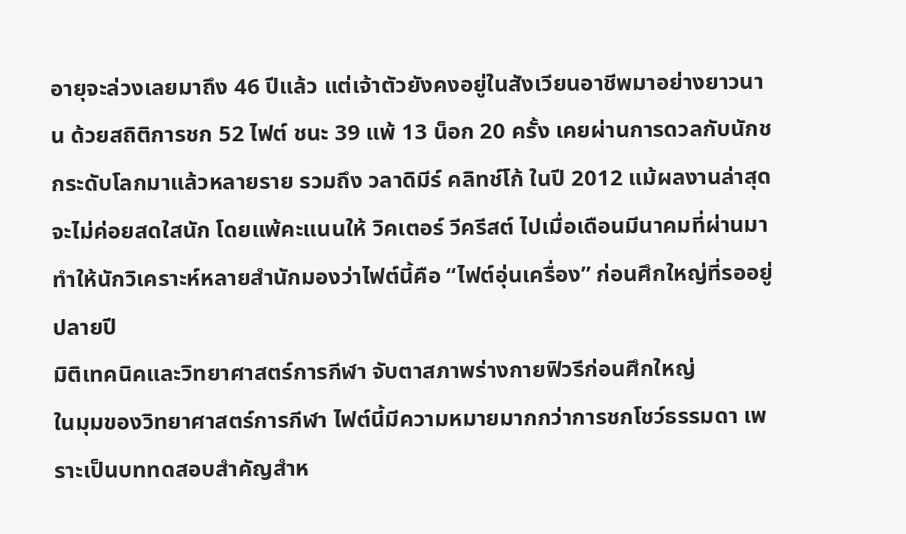อายุจะล่วงเลยมาถึง 46 ปีแล้ว แต่เจ้าตัวยังคงอยู่ในสังเวียนอาชีพมาอย่างยาวนาน ด้วยสถิติการชก 52 ไฟต์ ชนะ 39 แพ้ 13 น็อก 20 ครั้ง เคยผ่านการดวลกับนักชกระดับโลกมาแล้วหลายราย รวมถึง วลาดิมีร์ คลิทช์โก้ ในปี 2012 แม้ผลงานล่าสุดจะไม่ค่อยสดใสนัก โดยแพ้คะแนนให้ วิคเตอร์ วีครีสต์ ไปเมื่อเดือนมีนาคมที่ผ่านมา ทำให้นักวิเคราะห์หลายสำนักมองว่าไฟต์นี้คือ “ไฟต์อุ่นเครื่อง” ก่อนศึกใหญ่ที่รออยู่ปลายปี
มิติเทคนิคและวิทยาศาสตร์การกีฬา จับตาสภาพร่างกายฟิวรีก่อนศึกใหญ่
ในมุมของวิทยาศาสตร์การกีฬา ไฟต์นี้มีความหมายมากกว่าการชกโชว์ธรรมดา เพราะเป็นบททดสอบสำคัญสำห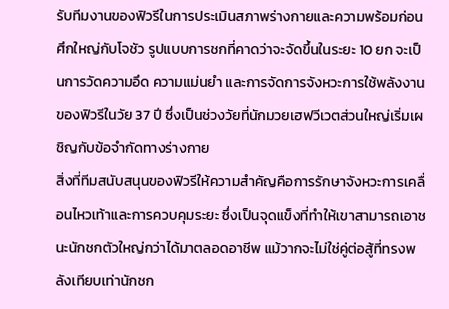รับทีมงานของฟิวรีในการประเมินสภาพร่างกายและความพร้อมก่อนศึกใหญ่กับโจชัว รูปแบบการชกที่คาดว่าจะจัดขึ้นในระยะ 10 ยก จะเป็นการวัดความอึด ความแม่นยำ และการจัดการจังหวะการใช้พลังงานของฟิวรีในวัย 37 ปี ซึ่งเป็นช่วงวัยที่นักมวยเฮฟวีเวตส่วนใหญ่เริ่มเผชิญกับข้อจำกัดทางร่างกาย
สิ่งที่ทีมสนับสนุนของฟิวรีให้ความสำคัญคือการรักษาจังหวะการเคลื่อนไหวเท้าและการควบคุมระยะ ซึ่งเป็นจุดแข็งที่ทำให้เขาสามารถเอาชนะนักชกตัวใหญ่กว่าได้มาตลอดอาชีพ แม้วากจะไม่ใช่คู่ต่อสู้ที่ทรงพลังเทียบเท่านักชก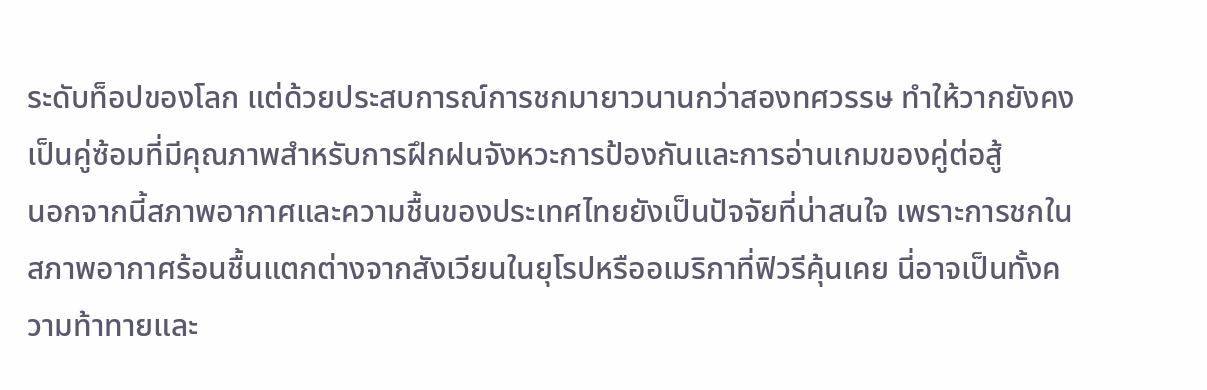ระดับท็อปของโลก แต่ด้วยประสบการณ์การชกมายาวนานกว่าสองทศวรรษ ทำให้วากยังคงเป็นคู่ซ้อมที่มีคุณภาพสำหรับการฝึกฝนจังหวะการป้องกันและการอ่านเกมของคู่ต่อสู้
นอกจากนี้สภาพอากาศและความชื้นของประเทศไทยยังเป็นปัจจัยที่น่าสนใจ เพราะการชกในสภาพอากาศร้อนชื้นแตกต่างจากสังเวียนในยุโรปหรืออเมริกาที่ฟิวรีคุ้นเคย นี่อาจเป็นทั้งความท้าทายและ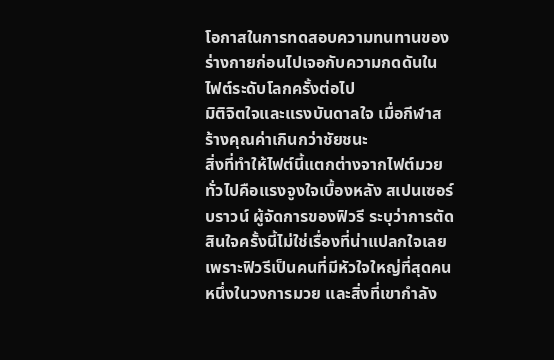โอกาสในการทดสอบความทนทานของร่างกายก่อนไปเจอกับความกดดันในไฟต์ระดับโลกครั้งต่อไป
มิติจิตใจและแรงบันดาลใจ เมื่อกีฬาสร้างคุณค่าเกินกว่าชัยชนะ
สิ่งที่ทำให้ไฟต์นี้แตกต่างจากไฟต์มวยทั่วไปคือแรงจูงใจเบื้องหลัง สเปนเซอร์ บราวน์ ผู้จัดการของฟิวรี ระบุว่าการตัดสินใจครั้งนี้ไม่ใช่เรื่องที่น่าแปลกใจเลย เพราะฟิวรีเป็นคนที่มีหัวใจใหญ่ที่สุดคนหนึ่งในวงการมวย และสิ่งที่เขากำลัง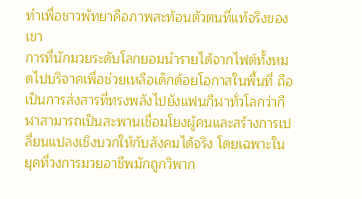ทำเพื่อชาวพัทยาคือภาพสะท้อนตัวตนที่แท้จริงของเขา
การที่นักมวยระดับโลกยอมนำรายได้จากไฟต์ทั้งหมดไปบริจาคเพื่อช่วยเหลือเด็กด้อยโอกาสในพื้นที่ ถือเป็นการส่งสารที่ทรงพลังไปยังแฟนกีฬาทั่วโลกว่ากีฬาสามารถเป็นสะพานเชื่อมโยงผู้คนและสร้างการเปลี่ยนแปลงเชิงบวกให้กับสังคมได้จริง โดยเฉพาะในยุคที่วงการมวยอาชีพมักถูกวิพาก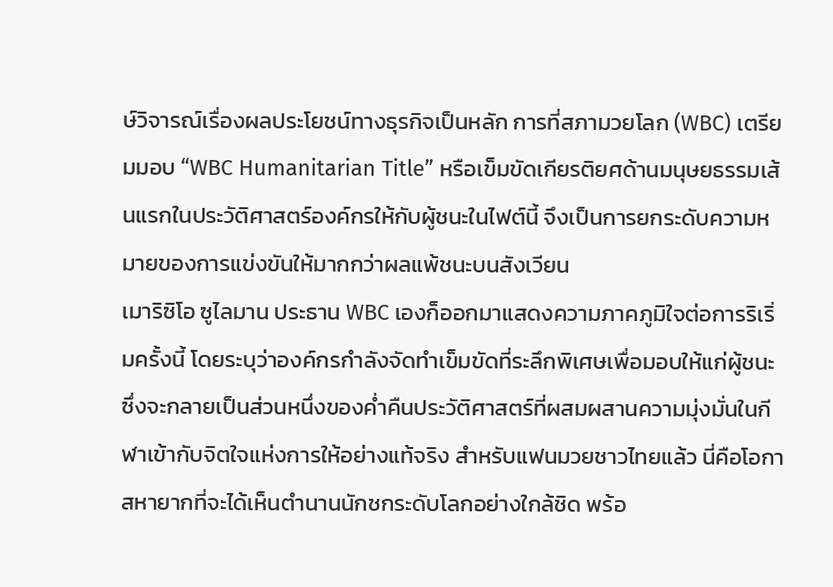ษ์วิจารณ์เรื่องผลประโยชน์ทางธุรกิจเป็นหลัก การที่สภามวยโลก (WBC) เตรียมมอบ “WBC Humanitarian Title” หรือเข็มขัดเกียรติยศด้านมนุษยธรรมเส้นแรกในประวัติศาสตร์องค์กรให้กับผู้ชนะในไฟต์นี้ จึงเป็นการยกระดับความหมายของการแข่งขันให้มากกว่าผลแพ้ชนะบนสังเวียน
เมาริซิโอ ซูไลมาน ประธาน WBC เองก็ออกมาแสดงความภาคภูมิใจต่อการริเริ่มครั้งนี้ โดยระบุว่าองค์กรกำลังจัดทำเข็มขัดที่ระลึกพิเศษเพื่อมอบให้แก่ผู้ชนะ ซึ่งจะกลายเป็นส่วนหนึ่งของค่ำคืนประวัติศาสตร์ที่ผสมผสานความมุ่งมั่นในกีฬาเข้ากับจิตใจแห่งการให้อย่างแท้จริง สำหรับแฟนมวยชาวไทยแล้ว นี่คือโอกาสหายากที่จะได้เห็นตำนานนักชกระดับโลกอย่างใกล้ชิด พร้อ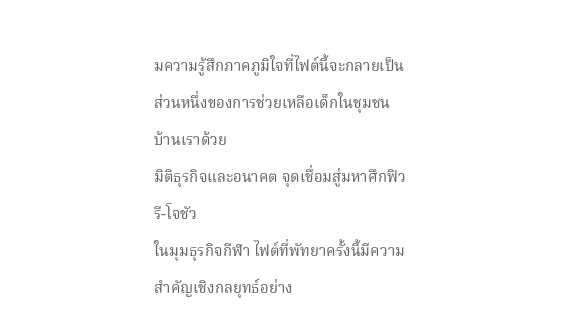มความรู้สึกภาคภูมิใจที่ไฟต์นี้จะกลายเป็นส่วนหนึ่งของการช่วยเหลือเด็กในชุมชนบ้านเราด้วย
มิติธุรกิจและอนาคต จุดเชื่อมสู่มหาศึกฟิวรี-โจชัว
ในมุมธุรกิจกีฬา ไฟต์ที่พัทยาครั้งนี้มีความสำคัญเชิงกลยุทธ์อย่าง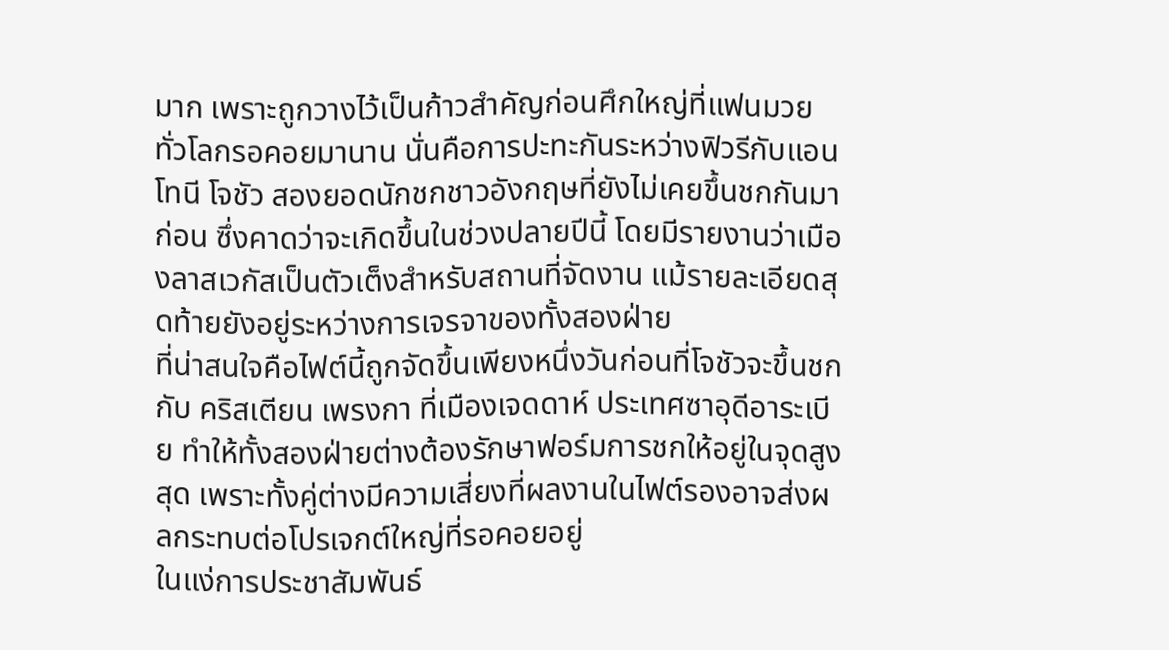มาก เพราะถูกวางไว้เป็นก้าวสำคัญก่อนศึกใหญ่ที่แฟนมวยทั่วโลกรอคอยมานาน นั่นคือการปะทะกันระหว่างฟิวรีกับแอนโทนี โจชัว สองยอดนักชกชาวอังกฤษที่ยังไม่เคยขึ้นชกกันมาก่อน ซึ่งคาดว่าจะเกิดขึ้นในช่วงปลายปีนี้ โดยมีรายงานว่าเมืองลาสเวกัสเป็นตัวเต็งสำหรับสถานที่จัดงาน แม้รายละเอียดสุดท้ายยังอยู่ระหว่างการเจรจาของทั้งสองฝ่าย
ที่น่าสนใจคือไฟต์นี้ถูกจัดขึ้นเพียงหนึ่งวันก่อนที่โจชัวจะขึ้นชกกับ คริสเตียน เพรงกา ที่เมืองเจดดาห์ ประเทศซาอุดีอาระเบีย ทำให้ทั้งสองฝ่ายต่างต้องรักษาฟอร์มการชกให้อยู่ในจุดสูงสุด เพราะทั้งคู่ต่างมีความเสี่ยงที่ผลงานในไฟต์รองอาจส่งผลกระทบต่อโปรเจกต์ใหญ่ที่รอคอยอยู่
ในแง่การประชาสัมพันธ์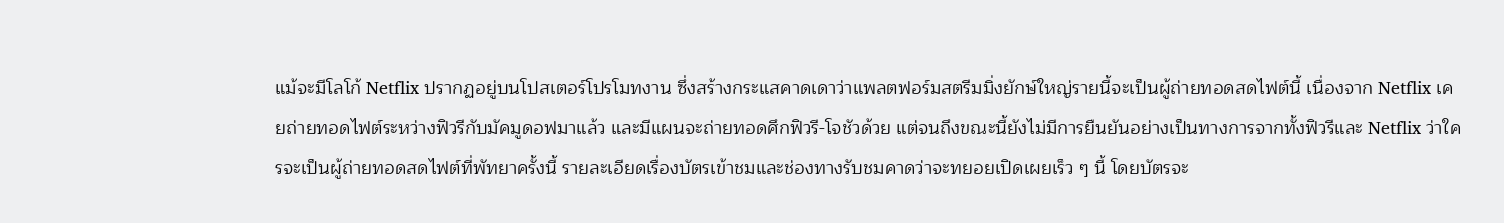แม้จะมีโลโก้ Netflix ปรากฏอยู่บนโปสเตอร์โปรโมทงาน ซึ่งสร้างกระแสคาดเดาว่าแพลตฟอร์มสตรีมมิ่งยักษ์ใหญ่รายนี้จะเป็นผู้ถ่ายทอดสดไฟต์นี้ เนื่องจาก Netflix เคยถ่ายทอดไฟต์ระหว่างฟิวรีกับมัคมูดอฟมาแล้ว และมีแผนจะถ่ายทอดศึกฟิวรี-โจชัวด้วย แต่จนถึงขณะนี้ยังไม่มีการยืนยันอย่างเป็นทางการจากทั้งฟิวรีและ Netflix ว่าใครจะเป็นผู้ถ่ายทอดสดไฟต์ที่พัทยาครั้งนี้ รายละเอียดเรื่องบัตรเข้าชมและช่องทางรับชมคาดว่าจะทยอยเปิดเผยเร็ว ๆ นี้ โดยบัตรจะ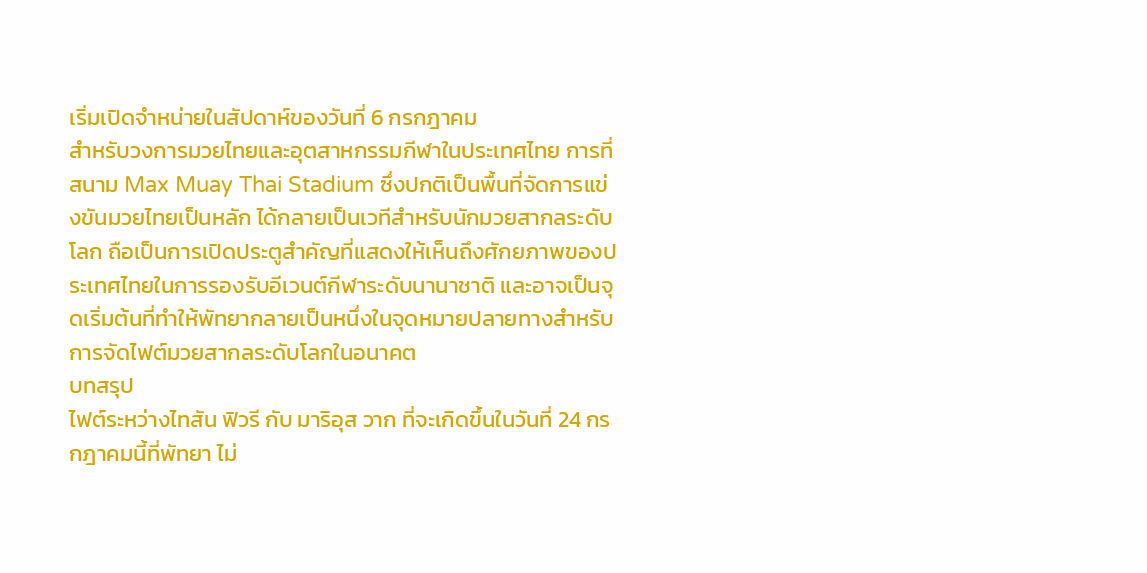เริ่มเปิดจำหน่ายในสัปดาห์ของวันที่ 6 กรกฎาคม
สำหรับวงการมวยไทยและอุตสาหกรรมกีฬาในประเทศไทย การที่สนาม Max Muay Thai Stadium ซึ่งปกติเป็นพื้นที่จัดการแข่งขันมวยไทยเป็นหลัก ได้กลายเป็นเวทีสำหรับนักมวยสากลระดับโลก ถือเป็นการเปิดประตูสำคัญที่แสดงให้เห็นถึงศักยภาพของประเทศไทยในการรองรับอีเวนต์กีฬาระดับนานาชาติ และอาจเป็นจุดเริ่มต้นที่ทำให้พัทยากลายเป็นหนึ่งในจุดหมายปลายทางสำหรับการจัดไฟต์มวยสากลระดับโลกในอนาคต
บทสรุป
ไฟต์ระหว่างไทสัน ฟิวรี กับ มาริอุส วาก ที่จะเกิดขึ้นในวันที่ 24 กรกฎาคมนี้ที่พัทยา ไม่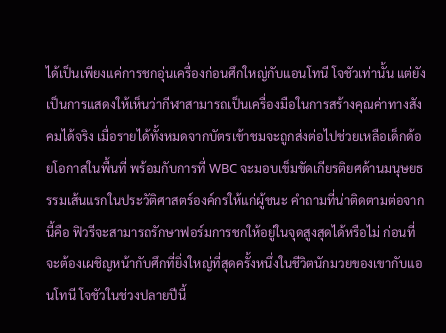ได้เป็นเพียงแค่การชกอุ่นเครื่องก่อนศึกใหญ่กับแอนโทนี โจชัวเท่านั้น แต่ยังเป็นการแสดงให้เห็นว่ากีฬาสามารถเป็นเครื่องมือในการสร้างคุณค่าทางสังคมได้จริง เมื่อรายได้ทั้งหมดจากบัตรเข้าชมจะถูกส่งต่อไปช่วยเหลือเด็กด้อยโอกาสในพื้นที่ พร้อมกับการที่ WBC จะมอบเข็มขัดเกียรติยศด้านมนุษยธรรมเส้นแรกในประวัติศาสตร์องค์กรให้แก่ผู้ชนะ คำถามที่น่าติดตามต่อจากนี้คือ ฟิวรีจะสามารถรักษาฟอร์มการชกให้อยู่ในจุดสูงสุดได้หรือไม่ ก่อนที่จะต้องเผชิญหน้ากับศึกที่ยิ่งใหญ่ที่สุดครั้งหนึ่งในชีวิตนักมวยของเขากับแอนโทนี โจชัวในช่วงปลายปีนี้